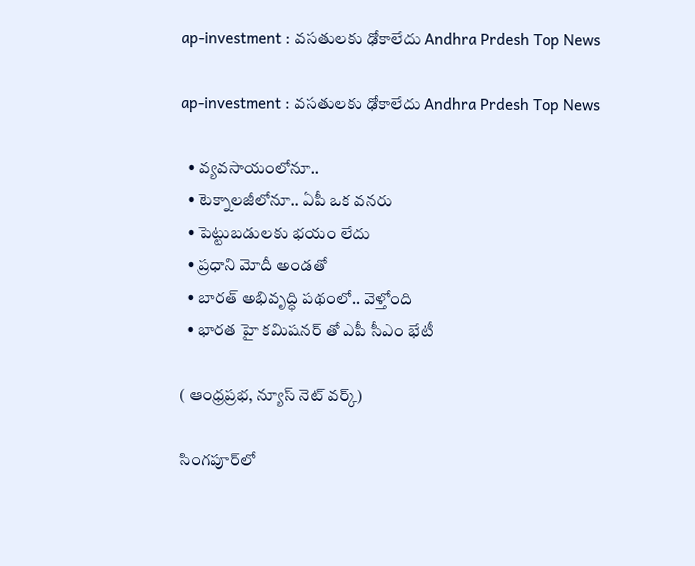ap-investment : వసతులకు ఢోకాలేదు Andhra Prdesh Top News

ap-investment : వసతులకు ఢోకాలేదు Andhra Prdesh Top News

  • వ్యవసాయంలోనూ..
  • టెక్నాలజీలోనూ.. ఏపీ ఒక వనరు
  • పెట్టుబడులకు భయం లేదు
  • ప్రధాని మోదీ అండతో
  • బారత్ అభివృద్ధి పథంలో.. వెళ్తోంది
  • భారత హై కమిషనర్ తో ఎపీ సీఎం భేటీ

( ఆంధ్రప్రభ, న్యూస్ నెట్ వర్క్)

సింగపూర్‌లో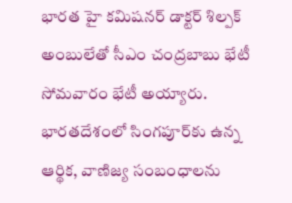భారత హై కమిషనర్ డాక్టర్ శిల్పక్ అంబులేతో సీఎం చంద్రబాబు భేటీ సోమవారం భేటీ అయ్యారు. భారతదేశంలో సింగపూర్‌కు ఉన్న ఆర్థిక, వాణిజ్య సంబంధాలను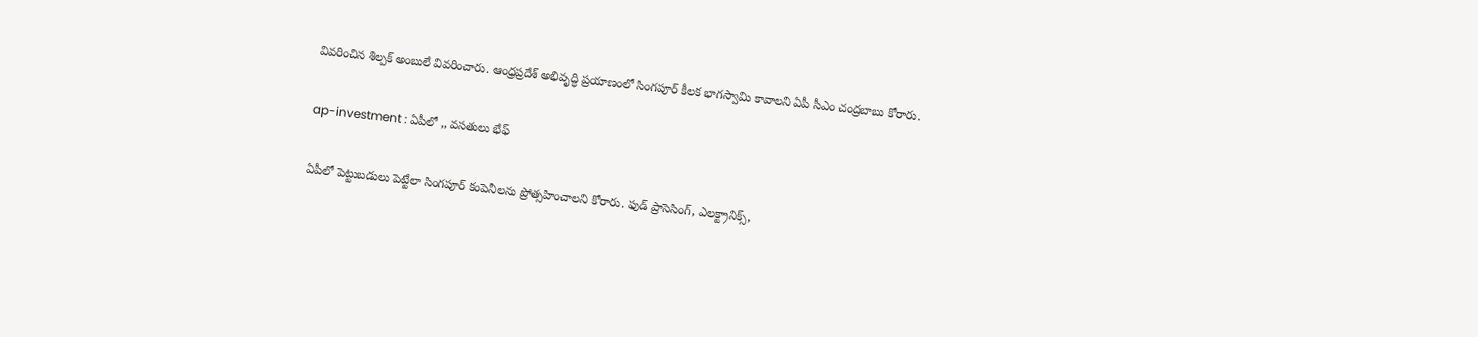వివరించిన శిల్పక్ అంబులే వివరించారు. ఆంధ్రప్రదేశ్ అభివృద్ధి ప్రయాణంలో సింగపూర్ కీలక భాగస్వామి కావాలని ఏపీ సీఎం చంద్రబాబు కోరారు.

ap-investment : ఏపీలో ,, వసతులు భేఫ్

ఏపీలో పెట్టుబడులు పెట్టేలా సింగపూర్‌ కంపెనీలను ప్రోత్సహించాలని కోరారు. ఫుడ్ ప్రాసెసింగ్, ఎలక్ట్రానిక్స్,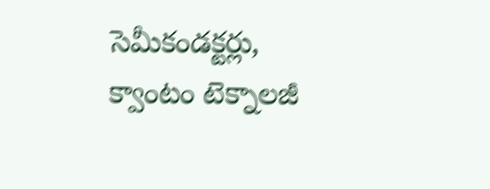సెమీకండక్టర్లు, క్వాంటం టెక్నాలజీ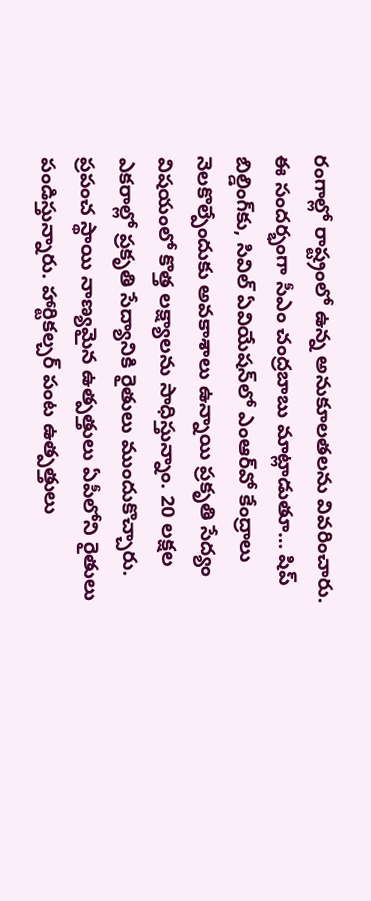రంగాల్లో రాష్ట్రంలో ఉన్న అనుకూలతలను వివరించారు. ఈ సందర్భంగా సీఎం చంద్రబాబు మాట్లాడుతూ… షిప్ బిల్డింగ్‌కు, సివిల్ ఏవియేషన్‌లో ఎంఆర్‌వో కేంద్రాలు నెలకొల్పేందుకు అవకాశాలు ఉన్నాయి ప్రకృతి సేద్యం విషయంలో కొత్త లక్ష్యాలను సాధిస్తున్నాం. 20 లక్షల ఎకరాల్లో ప్రకృతి సేద్యానికి రైతులు ముందుకొచ్చారు. ప్రపంచ స్థాయి నాణ్యమైన ఉత్పత్తులు ఏపీలోని రైతులు పండిస్తున్నారు. హార్టికల్చర్ పంట ఉత్పత్తులు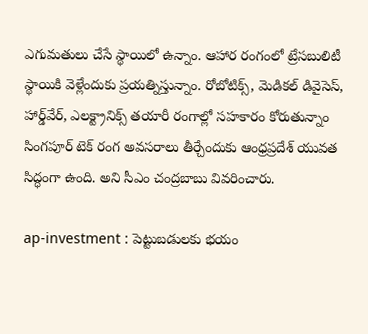ఎగుమతులు చేసే స్థాయిలో ఉన్నాం. ఆహార రంగంలో ట్రేసబులిటీ స్థాయికి వెళ్లేందుకు ప్రయత్నిస్తున్నాం. రోబోటిక్స్, మెడికల్ డివైసెస్, హార్డ్‌వేర్, ఎలక్ట్రానిక్స్ తయారీ రంగాల్లో సహకారం కోరుతున్నాం
సింగపూర్ టెక్ రంగ అవసరాలు తీర్చేందుకు ఆంధ్రప్రదేశ్ యువత సిద్ధంగా ఉంది. అని సీఎం చంద్రబాబు వివరించారు.

ap-investment : పెట్టుబడులకు భయం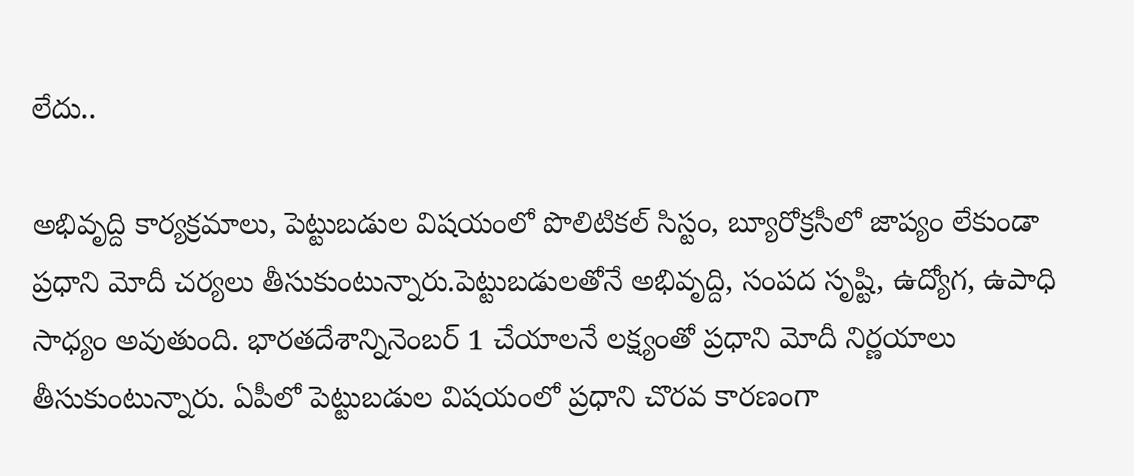లేదు..

అభివృద్ది కార్యక్రమాలు, పెట్టుబడుల విషయంలో పొలిటికల్ సిస్టం, బ్యూరోక్రసీలో జాప్యం లేకుండా ప్రధాని మోదీ చర్యలు తీసుకుంటున్నారు.పెట్టుబడులతోనే అభివృద్ది, సంపద సృష్టి, ఉద్యోగ, ఉపాధి సాధ్యం అవుతుంది. భారతదేశాన్నినెంబర్ 1 చేయాలనే లక్ష్యంతో ప్రధాని మోదీ నిర్ణయాలు తీసుకుంటున్నారు. ఏపీలో పెట్టుబడుల విషయంలో ప్రధాని చొరవ కారణంగా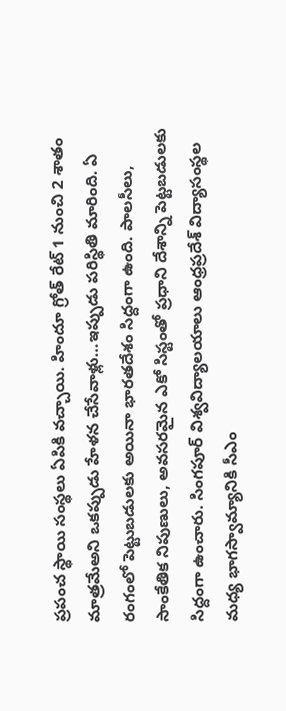ప్రపంచ స్థాయి సంస్థలు ఏపికి వచ్చాయి. హిందూ గ్రోత్ రేట్ 1 నుంచి 2 శాతం మాత్రమేఅని ఒకప్పుడు హేళన చేసేవాళ్లు…ఇప్పుడు పరిస్థితి మారింది. ఏ రంగంలో పెట్టుబడులకు అయినా భారతదేశం సిద్దంగా ఉంది. పాలసీలు, సాంకేతిక నిపుణులు, అవసరమైన ఎకో సిస్టంతో ప్రధాని దేశాన్ని పెట్టబడులకు సిద్దంగా ఉంచారు. సింగపూర్ విశ్వవిద్యాలయాలు ఆంధ్రప్రదేశ్ విద్యాసంస్థల మధ్య భాగస్వామ్యానికి సీఎం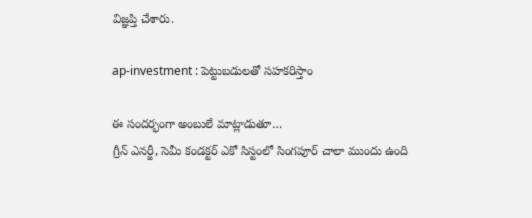విజ్ఞప్తి చేశారు.

ap-investment : పెట్టుబడులతో సహకరిస్తాం

ఈ సందర్భంగా అంబులే మాట్లాడుతూ…
గ్రీన్ ఎనర్జీ, సెమీ కండక్టర్ ఎకో సిస్టంలో సింగపూర్ చాలా ముందు ఉంది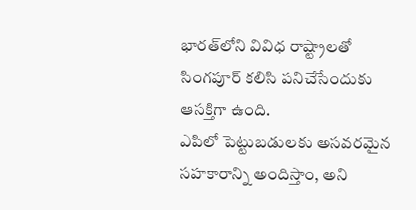భారత్‌లోని వివిధ రాష్ట్రాలతో సింగపూర్ కలిసి పనిచేసేందుకు ఆసక్తిగా ఉంది.
ఎపిలో పెట్టుబడులకు అసవరమైన సహకారాన్ని అందిస్తాం, అని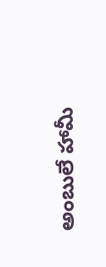అంబులే హామీ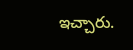ఇచ్చారు.